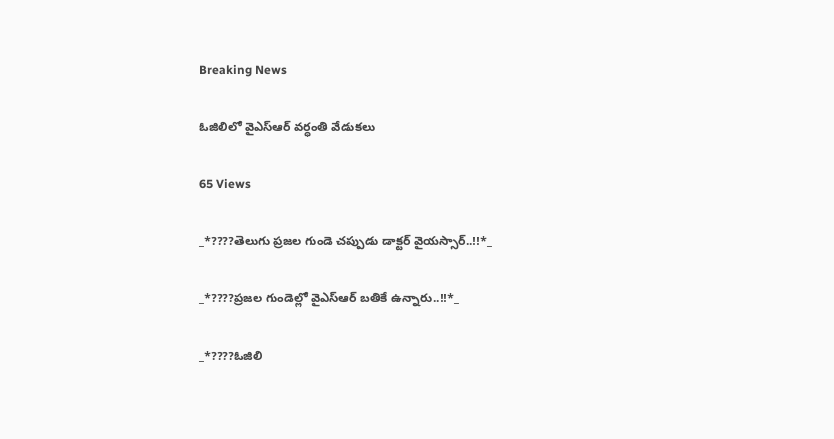Breaking News

ఓజిలిలో వైఎస్ఆర్ వర్ధంతి వేడుకలు

65 Views

_*????తెలుగు ప్రజల గుండె చప్పుడు డాక్టర్ వైయస్సార్..!!*_

_*????ప్రజల గుండెల్లో వైఎస్ఆర్ బతికే ఉన్నారు..!!*_

_*????ఓజిలి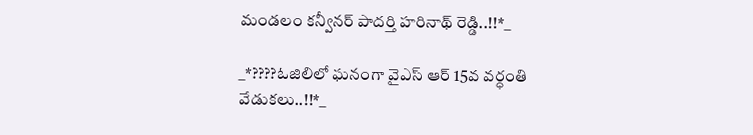మండలం కన్వీనర్ పాదర్తి హరినాథ్ రెడ్డి..!!*_

_*????ఓజిలిలో ఘనంగా వైఎస్ ఆర్ 15వ వర్ధంతి వేడుకలు..!!*_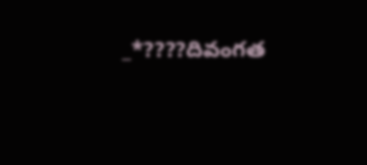_*????దివంగత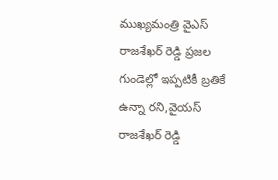ముఖ్యమంత్రి వైఎస్ రాజశేఖర్ రెడ్డి ప్రజల గుండెల్లో ఇప్పటికీ బ్రతికే ఉన్నా రని,వైయస్ రాజశేఖర్ రెడ్డి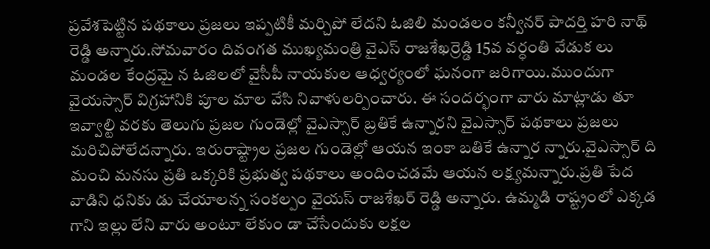ప్రవేశపెట్టిన పథకాలు ప్రజలు ఇప్పటికీ మర్చిపో లేదని ఓజిలి మండలం కన్వీనర్ పాదర్తి హరి నాథ్ రెడ్డి అన్నారు.సోమవారం దివంగత ముఖ్యమంత్రి వైఎస్ రాజశేఖర్రెడ్డి 15వ వర్ధంతి వేడుక లు మండల కేంద్రమై న ఓజిలలో వైసీపీ నాయకుల ఆధ్వర్యంలో ఘనంగా జరిగాయి.ముందుగా వైయస్సార్ విగ్రహానికి పూల మాల వేసి నివాళులర్పించారు. ఈ సందర్భంగా వారు మాట్లాడు తూ ఇవ్వాల్టి వరకు తెలుగు ప్రజల గుండెల్లో వైఎస్సార్ బ్రతికే ఉన్నారని వైఎస్సార్ పథకాలు ప్రజలు మరిచిపోలేదన్నారు. ఇరురాష్ట్రాల ప్రజల గుండెల్లో ఆయన ఇంకా బతికే ఉన్నార న్నారు.వైఎస్సార్ ది మంచి మనసు ప్రతి ఒక్కరికి ప్రభుత్వ పథకాలు అందించడమే ఆయన లక్ష్యమన్నారు.ప్రతి పేద వాడిని ధనికు డు చేయాలన్న సంకల్పం వైయస్ రాజశేఖర్ రెడ్డి అన్నారు. ఉమ్మడి రాష్ట్రంలో ఎక్కడ గాని ఇల్లు లేని వారు అంటూ లేకుం డా చేసేందుకు లక్షల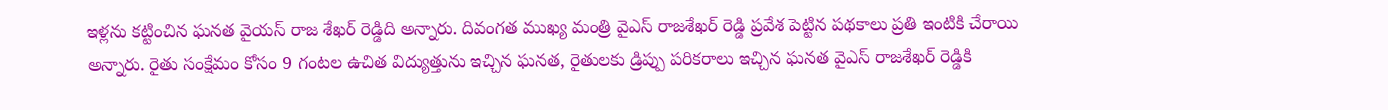ఇళ్లను కట్టించిన ఘనత వైయస్ రాజ శేఖర్ రెడ్డిది అన్నారు. దివంగత ముఖ్య మంత్రి వైఎస్ రాజశేఖర్ రెడ్డి ప్రవేశ పెట్టిన పథకాలు ప్రతి ఇంటికి చేరాయి అన్నారు. రైతు సంక్షేమం కోసం 9 గంటల ఉచిత విద్యుత్తును ఇచ్చిన ఘనత, రైతులకు డ్రిప్పు పరికరాలు ఇచ్చిన ఘనత వైఎస్ రాజశేఖర్ రెడ్డికి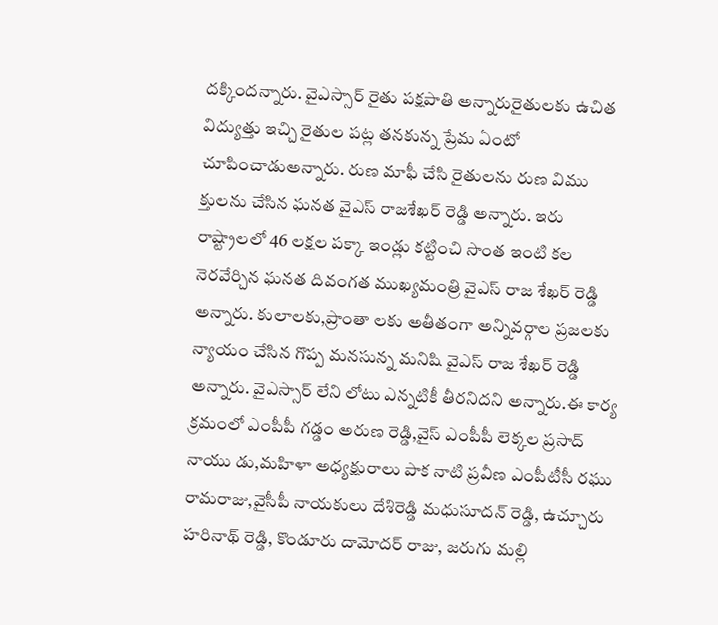దక్కిందన్నారు. వైఎస్సార్ రైతు పక్షపాతి అన్నారురైతులకు ఉచిత విద్యుత్తు ఇచ్చి రైతుల పట్ల తనకున్న ప్రేమ ఏంటో చూపించాడుఅన్నారు. రుణ మాఫీ చేసి రైతులను రుణ విము క్తులను చేసిన ఘనత వైఎస్ రాజశేఖర్ రెడ్డి అన్నారు. ఇరు రాష్ట్రాలలో 46 లక్షల పక్కా ఇండ్లు కట్టించి సొంత ఇంటి కల నెరవేర్చిన ఘనత దివంగత ముఖ్యమంత్రి వైఎస్ రాజ శేఖర్ రెడ్డి అన్నారు. కులాలకు,ప్రాంతా లకు అతీతంగా అన్నివర్గాల ప్రజలకు న్యాయం చేసిన గొప్ప మనసున్న మనిషి వైఎస్ రాజ శేఖర్ రెడ్డి అన్నారు. వైఎస్సార్ లేని లోటు ఎన్నటికీ తీరనిదని అన్నారు.ఈ కార్య క్రమంలో ఎంపీపీ గడ్డం అరుణ రెడ్డి,వైస్ ఎంపీపీ లెక్కల ప్రసాద్ నాయు డు,మహిళా అధ్యక్షురాలు పాక నాటి ప్రవీణ ఎంపీటీసీ రఘు రామరాజు,వైసీపీ నాయకులు దేశిరెడ్డి మధుసూదన్ రెడ్డి, ఉచ్చూరు హరినాథ్ రెడ్డి, కొండూరు దామోదర్ రాజు, జరుగు మల్లి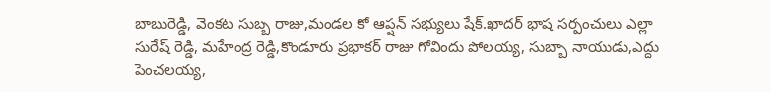బాబురెడ్డి, వెంకట సుబ్బ రాజు,మండల కో ఆప్షన్ సభ్యులు షేక్.ఖాదర్ భాష సర్పంచులు ఎల్లా సురేష్ రెడ్డి, మహేంద్ర రెడ్డి,కొండూరు ప్రభాకర్ రాజు గోవిందు పోలయ్య, సుబ్బా నాయుడు,ఎద్దు పెంచలయ్య,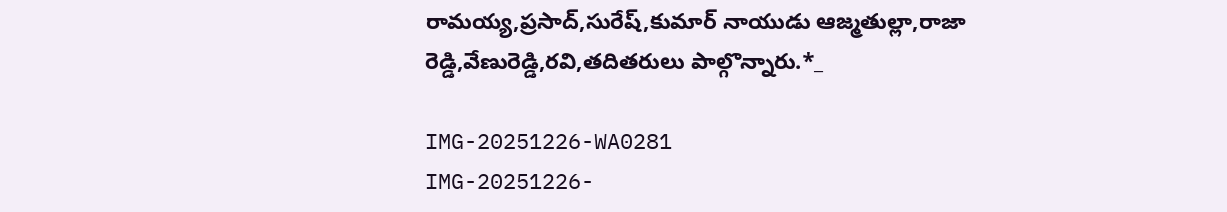రామయ్య,ప్రసాద్,సురేష్,కుమార్ నాయుడు ఆజ్మతుల్లా,రాజా రెడ్డి,వేణురెడ్డి,రవి,తదితరులు పాల్గొన్నారు.*_

IMG-20251226-WA0281
IMG-20251226-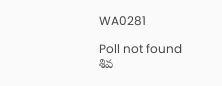WA0281

Poll not found
శివ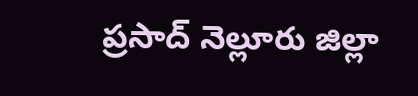ప్రసాద్ నెల్లూరు జిల్లా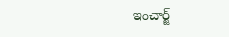ఇంచార్జ్